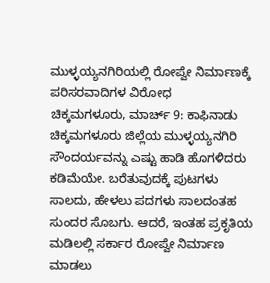ಮುಳ್ಳಯ್ಯನಗಿರಿಯಲ್ಲಿ ರೋಪ್ವೇ ನಿರ್ಮಾಣಕ್ಕೆ ಪರಿಸರವಾದಿಗಳ ವಿರೋಧ
ಚಿಕ್ಕಮಗಳೂರು, ಮಾರ್ಚ್ 9: ಕಾಫಿನಾಡು ಚಿಕ್ಕಮಗಳೂರು ಜಿಲ್ಲೆಯ ಮುಳ್ಳಯ್ಯನಗಿರಿ ಸೌಂದರ್ಯವನ್ನು ಎಷ್ಟು ಹಾಡಿ ಹೊಗಳಿದರು ಕಡಿಮೆಯೇ. ಬರೆತುವುದಕ್ಕೆ ಪುಟಗಳು ಸಾಲದು, ಹೇಳಲು ಪದಗಳು ಸಾಲದಂತಹ ಸುಂದರ ಸೊಬಗು. ಆದರೆ, ಇಂತಹ ಪ್ರಕೃತಿಯ ಮಡಿಲಲ್ಲಿ ಸರ್ಕಾರ ರೋಪ್ವೇ ನಿರ್ಮಾಣ ಮಾಡಲು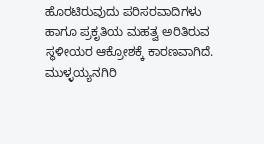ಹೊರಟಿರುವುದು ಪರಿಸರವಾದಿಗಳು ಹಾಗೂ ಪ್ರಕೃತಿಯ ಮಹತ್ವ ಅರಿತಿರುವ ಸ್ಥಳೀಯರ ಆಕ್ರೋಶಕ್ಕೆ ಕಾರಣವಾಗಿದೆ.
ಮುಳ್ಳಯ್ಯನಗಿರಿ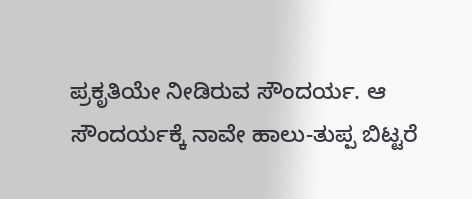ಪ್ರಕೃತಿಯೇ ನೀಡಿರುವ ಸೌಂದರ್ಯ. ಆ ಸೌಂದರ್ಯಕ್ಕೆ ನಾವೇ ಹಾಲು-ತುಪ್ಪ ಬಿಟ್ಟರೆ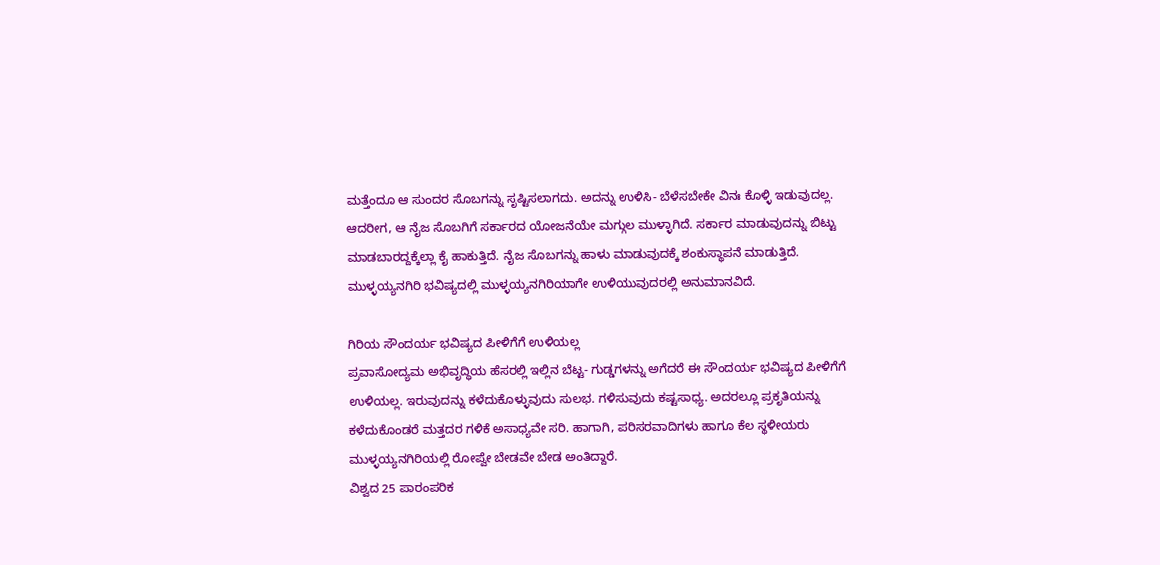ಮತ್ತೆಂದೂ ಆ ಸುಂದರ ಸೊಬಗನ್ನು ಸೃಷ್ಟಿಸಲಾಗದು. ಅದನ್ನು ಉಳಿಸಿ- ಬೆಳೆಸಬೇಕೇ ವಿನಃ ಕೊಳ್ಳಿ ಇಡುವುದಲ್ಲ. ಆದರೀಗ, ಆ ನೈಜ ಸೊಬಗಿಗೆ ಸರ್ಕಾರದ ಯೋಜನೆಯೇ ಮಗ್ಗುಲ ಮುಳ್ಳಾಗಿದೆ. ಸರ್ಕಾರ ಮಾಡುವುದನ್ನು ಬಿಟ್ಟು ಮಾಡಬಾರದ್ದಕ್ಕೆಲ್ಲಾ ಕೈ ಹಾಕುತ್ತಿದೆ. ನೈಜ ಸೊಬಗನ್ನು ಹಾಳು ಮಾಡುವುದಕ್ಕೆ ಶಂಕುಸ್ಥಾಪನೆ ಮಾಡುತ್ತಿದೆ. ಮುಳ್ಳಯ್ಯನಗಿರಿ ಭವಿಷ್ಯದಲ್ಲಿ ಮುಳ್ಳಯ್ಯನಗಿರಿಯಾಗೇ ಉಳಿಯುವುದರಲ್ಲಿ ಅನುಮಾನವಿದೆ.

ಗಿರಿಯ ಸೌಂದರ್ಯ ಭವಿಷ್ಯದ ಪೀಳಿಗೆಗೆ ಉಳಿಯಲ್ಲ
ಪ್ರವಾಸೋದ್ಯಮ ಅಭಿವೃದ್ಧಿಯ ಹೆಸರಲ್ಲಿ ಇಲ್ಲಿನ ಬೆಟ್ಟ- ಗುಡ್ಡಗಳನ್ನು ಅಗೆದರೆ ಈ ಸೌಂದರ್ಯ ಭವಿಷ್ಯದ ಪೀಳಿಗೆಗೆ ಉಳಿಯಲ್ಲ. ಇರುವುದನ್ನು ಕಳೆದುಕೊಳ್ಳುವುದು ಸುಲಭ. ಗಳಿಸುವುದು ಕಷ್ಟಸಾಧ್ಯ. ಅದರಲ್ಲೂ ಪ್ರಕೃತಿಯನ್ನು ಕಳೆದುಕೊಂಡರೆ ಮತ್ತದರ ಗಳಿಕೆ ಅಸಾಧ್ಯವೇ ಸರಿ. ಹಾಗಾಗಿ, ಪರಿಸರವಾದಿಗಳು ಹಾಗೂ ಕೆಲ ಸ್ಥಳೀಯರು ಮುಳ್ಳಯ್ಯನಗಿರಿಯಲ್ಲಿ ರೋಪ್ವೇ ಬೇಡವೇ ಬೇಡ ಅಂತಿದ್ದಾರೆ.
ವಿಶ್ವದ 25 ಪಾರಂಪರಿಕ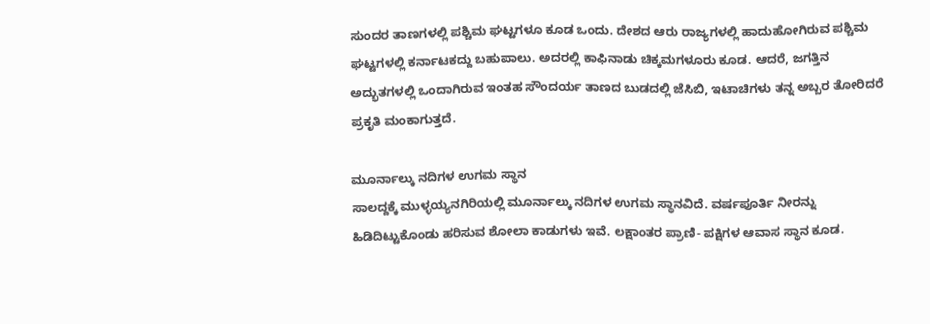ಸುಂದರ ತಾಣಗಳಲ್ಲಿ ಪಶ್ಚಿಮ ಘಟ್ಟಗಳೂ ಕೂಡ ಒಂದು. ದೇಶದ ಆರು ರಾಜ್ಯಗಳಲ್ಲಿ ಹಾದುಹೋಗಿರುವ ಪಶ್ಚಿಮ ಘಟ್ಟಗಳಲ್ಲಿ ಕರ್ನಾಟಕದ್ದು ಬಹುಪಾಲು. ಅದರಲ್ಲಿ ಕಾಫಿನಾಡು ಚಿಕ್ಕಮಗಳೂರು ಕೂಡ. ಆದರೆ, ಜಗತ್ತಿನ ಅದ್ಭುತಗಳಲ್ಲಿ ಒಂದಾಗಿರುವ ಇಂತಹ ಸೌಂದರ್ಯ ತಾಣದ ಬುಡದಲ್ಲಿ ಜೆಸಿಬಿ, ಇಟಾಚಿಗಳು ತನ್ನ ಅಬ್ಬರ ತೋರಿದರೆ ಪ್ರಕೃತಿ ಮಂಕಾಗುತ್ತದೆ.

ಮೂರ್ನಾಲ್ಕು ನದಿಗಳ ಉಗಮ ಸ್ಥಾನ
ಸಾಲದ್ದಕ್ಕೆ ಮುಳ್ಳಯ್ಯನಗಿರಿಯಲ್ಲಿ ಮೂರ್ನಾಲ್ಕು ನದಿಗಳ ಉಗಮ ಸ್ಥಾನವಿದೆ. ವರ್ಷಪೂರ್ತಿ ನೀರನ್ನು ಹಿಡಿದಿಟ್ಟುಕೊಂಡು ಹರಿಸುವ ಶೋಲಾ ಕಾಡುಗಳು ಇವೆ. ಲಕ್ಷಾಂತರ ಪ್ರಾಣಿ- ಪಕ್ಷಿಗಳ ಆವಾಸ ಸ್ಥಾನ ಕೂಡ.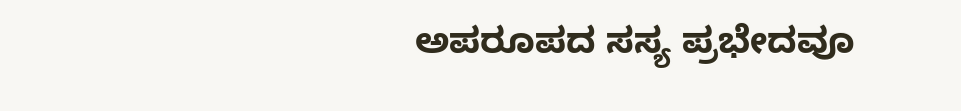ಅಪರೂಪದ ಸಸ್ಯ ಪ್ರಭೇದವೂ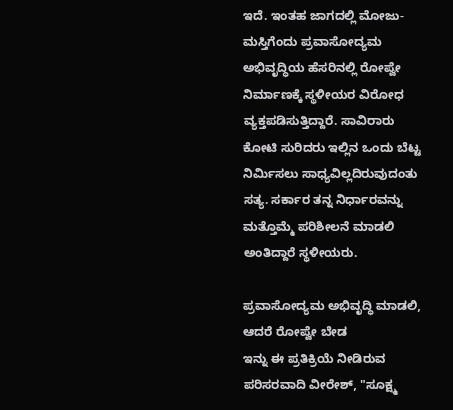ಇದೆ. ಇಂತಹ ಜಾಗದಲ್ಲಿ ಮೋಜು- ಮಸ್ತಿಗೆಂದು ಪ್ರವಾಸೋದ್ಯಮ ಅಭಿವೃದ್ಧಿಯ ಹೆಸರಿನಲ್ಲಿ ರೋಪ್ವೇ ನಿರ್ಮಾಣಕ್ಕೆ ಸ್ಥಳೀಯರ ವಿರೋಧ ವ್ಯಕ್ತಪಡಿಸುತ್ತಿದ್ದಾರೆ. ಸಾವಿರಾರು ಕೋಟಿ ಸುರಿದರು ಇಲ್ಲಿನ ಒಂದು ಬೆಟ್ಟ ನಿರ್ಮಿಸಲು ಸಾಧ್ಯವಿಲ್ಲದಿರುವುದಂತು ಸತ್ಯ. ಸರ್ಕಾರ ತನ್ನ ನಿರ್ಧಾರವನ್ನು ಮತ್ತೊಮ್ಮೆ ಪರಿಶೀಲನೆ ಮಾಡಲಿ ಅಂತಿದ್ದಾರೆ ಸ್ಥಳೀಯರು.

ಪ್ರವಾಸೋದ್ಯಮ ಅಭಿವೃದ್ಧಿ ಮಾಡಲಿ, ಆದರೆ ರೋಪ್ವೇ ಬೇಡ
ಇನ್ನು ಈ ಪ್ರತಿಕ್ರಿಯೆ ನೀಡಿರುವ ಪರಿಸರವಾದಿ ವೀರೇಶ್, "ಸೂಕ್ಷ್ಮ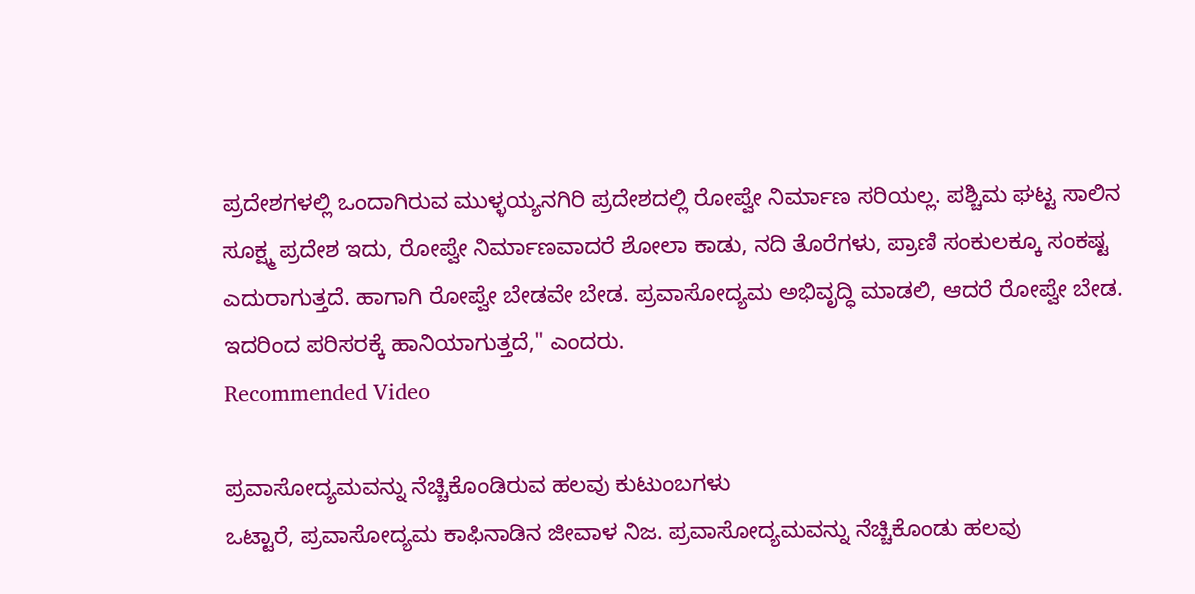ಪ್ರದೇಶಗಳಲ್ಲಿ ಒಂದಾಗಿರುವ ಮುಳ್ಳಯ್ಯನಗಿರಿ ಪ್ರದೇಶದಲ್ಲಿ ರೋಪ್ವೇ ನಿರ್ಮಾಣ ಸರಿಯಲ್ಲ. ಪಶ್ಚಿಮ ಘಟ್ಟ ಸಾಲಿನ ಸೂಕ್ಷ್ಮ ಪ್ರದೇಶ ಇದು, ರೋಪ್ವೇ ನಿರ್ಮಾಣವಾದರೆ ಶೋಲಾ ಕಾಡು, ನದಿ ತೊರೆಗಳು, ಪ್ರಾಣಿ ಸಂಕುಲಕ್ಕೂ ಸಂಕಷ್ಟ ಎದುರಾಗುತ್ತದೆ. ಹಾಗಾಗಿ ರೋಪ್ವೇ ಬೇಡವೇ ಬೇಡ. ಪ್ರವಾಸೋದ್ಯಮ ಅಭಿವೃದ್ಧಿ ಮಾಡಲಿ, ಆದರೆ ರೋಪ್ವೇ ಬೇಡ. ಇದರಿಂದ ಪರಿಸರಕ್ಕೆ ಹಾನಿಯಾಗುತ್ತದೆ," ಎಂದರು.
Recommended Video

ಪ್ರವಾಸೋದ್ಯಮವನ್ನು ನೆಚ್ಚಿಕೊಂಡಿರುವ ಹಲವು ಕುಟುಂಬಗಳು
ಒಟ್ಟಾರೆ, ಪ್ರವಾಸೋದ್ಯಮ ಕಾಫಿನಾಡಿನ ಜೀವಾಳ ನಿಜ. ಪ್ರವಾಸೋದ್ಯಮವನ್ನು ನೆಚ್ಚಿಕೊಂಡು ಹಲವು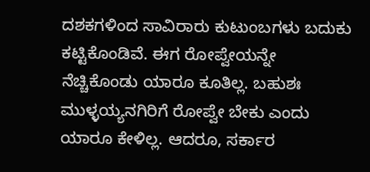ದಶಕಗಳಿಂದ ಸಾವಿರಾರು ಕುಟುಂಬಗಳು ಬದುಕು ಕಟ್ಟಿಕೊಂಡಿವೆ. ಈಗ ರೋಪ್ವೇಯನ್ನೇ ನೆಚ್ಚಿಕೊಂಡು ಯಾರೂ ಕೂತಿಲ್ಲ. ಬಹುಶಃ ಮುಳ್ಳಯ್ಯನಗಿರಿಗೆ ರೋಪ್ವೇ ಬೇಕು ಎಂದು ಯಾರೂ ಕೇಳಿಲ್ಲ. ಆದರೂ, ಸರ್ಕಾರ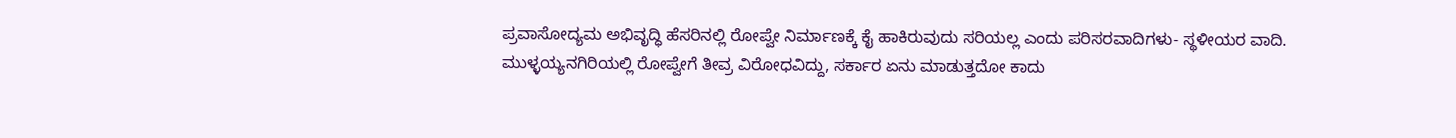ಪ್ರವಾಸೋದ್ಯಮ ಅಭಿವೃದ್ಧಿ ಹೆಸರಿನಲ್ಲಿ ರೋಪ್ವೇ ನಿರ್ಮಾಣಕ್ಕೆ ಕೈ ಹಾಕಿರುವುದು ಸರಿಯಲ್ಲ ಎಂದು ಪರಿಸರವಾದಿಗಳು- ಸ್ಥಳೀಯರ ವಾದಿ. ಮುಳ್ಳಯ್ಯನಗಿರಿಯಲ್ಲಿ ರೋಪ್ವೇಗೆ ತೀವ್ರ ವಿರೋಧವಿದ್ದು, ಸರ್ಕಾರ ಏನು ಮಾಡುತ್ತದೋ ಕಾದು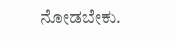ನೋಡಬೇಕು.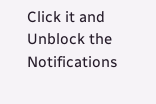Click it and Unblock the Notifications